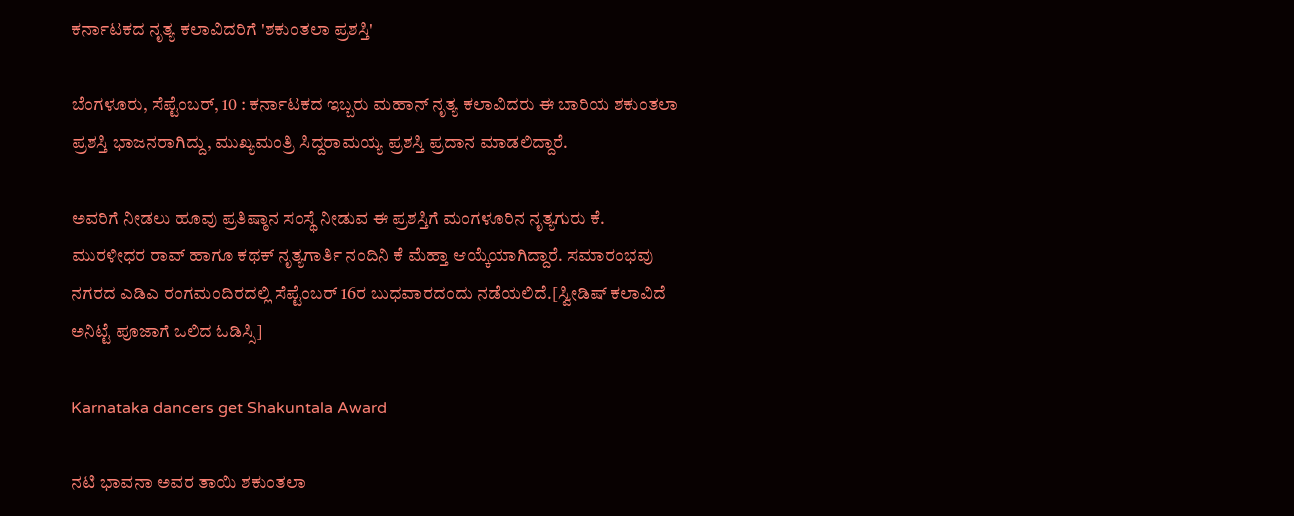ಕರ್ನಾಟಕದ ನೃತ್ಯ ಕಲಾವಿದರಿಗೆ 'ಶಕುಂತಲಾ ಪ್ರಶಸ್ತಿ'

ಬೆಂಗಳೂರು, ಸೆಪ್ಟೆಂಬರ್, 10 : ಕರ್ನಾಟಕದ ಇಬ್ಬರು ಮಹಾನ್ ನೃತ್ಯ ಕಲಾವಿದರು ಈ ಬಾರಿಯ ಶಕುಂತಲಾ ಪ್ರಶಸ್ತಿ ಭಾಜನರಾಗಿದ್ದು, ಮುಖ್ಯಮಂತ್ರಿ ಸಿದ್ದರಾಮಯ್ಯ ಪ್ರಶಸ್ತಿ ಪ್ರದಾನ ಮಾಡಲಿದ್ದಾರೆ.

ಅವರಿಗೆ ನೀಡಲು ಹೂವು ಪ್ರತಿಷ್ಠಾನ ಸಂಸ್ಥೆ ನೀಡುವ ಈ ಪ್ರಶಸ್ತಿಗೆ ಮಂಗಳೂರಿನ ನೃತ್ಯಗುರು ಕೆ. ಮುರಳೀಧರ ರಾವ್ ಹಾಗೂ ಕಥಕ್ ನೃತ್ಯಗಾರ್ತಿ ನಂದಿನಿ ಕೆ ಮೆಹ್ತಾ ಆಯ್ಕೆಯಾಗಿದ್ದಾರೆ. ಸಮಾರಂಭವು ನಗರದ ಎಡಿಎ ರಂಗಮಂದಿರದಲ್ಲಿ ಸೆಪ್ಟೆಂಬರ್ 16ರ ಬುಧವಾರದಂದು ನಡೆಯಲಿದೆ.[ಸ್ವೀಡಿಷ್ ಕಲಾವಿದೆ ಅನಿಟ್ಟೆ ಪೂಜಾಗೆ ಒಲಿದ ಓಡಿಸ್ಸಿ]

Karnataka dancers get Shakuntala Award

ನಟಿ ಭಾವನಾ ಅವರ ತಾಯಿ ಶಕುಂತಲಾ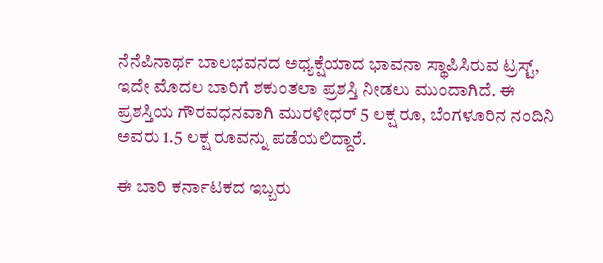ನೆನೆಪಿನಾರ್ಥ ಬಾಲಭವನದ ಅಧ್ಯಕ್ಷೆಯಾದ ಭಾವನಾ ಸ್ಥಾಪಿಸಿರುವ ಟ್ರಸ್ಟ್, ಇದೇ ಮೊದಲ ಬಾರಿಗೆ ಶಕುಂತಲಾ ಪ್ರಶಸ್ತಿ ನೀಡಲು ಮುಂದಾಗಿದೆ. ಈ ಪ್ರಶಸ್ತಿಯ ಗೌರವಧನವಾಗಿ ಮುರಳೀಧರ್ 5 ಲಕ್ಷ ರೂ, ಬೆಂಗಳೂರಿನ ನಂದಿನಿ ಅವರು 1.5 ಲಕ್ಷ ರೂವನ್ನು ಪಡೆಯಲಿದ್ದಾರೆ.

ಈ ಬಾರಿ ಕರ್ನಾಟಕದ ಇಬ್ಬರು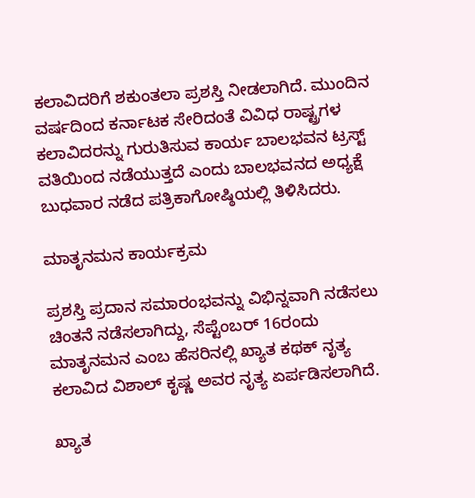ಕಲಾವಿದರಿಗೆ ಶಕುಂತಲಾ ಪ್ರಶಸ್ತಿ ನೀಡಲಾಗಿದೆ. ಮುಂದಿನ ವರ್ಷದಿಂದ ಕರ್ನಾಟಕ ಸೇರಿದಂತೆ ವಿವಿಧ ರಾಷ್ಟ್ರಗಳ ಕಲಾವಿದರನ್ನು ಗುರುತಿಸುವ ಕಾರ್ಯ ಬಾಲಭವನ ಟ್ರಸ್ಟ್ ವತಿಯಿಂದ ನಡೆಯುತ್ತದೆ ಎಂದು ಬಾಲಭವನದ ಅಧ್ಯಕ್ಷೆ ಬುಧವಾರ ನಡೆದ ಪತ್ರಿಕಾಗೋಷ್ಠಿಯಲ್ಲಿ ತಿಳಿಸಿದರು.

ಮಾತೃನಮನ ಕಾರ್ಯಕ್ರಮ

ಪ್ರಶಸ್ತಿ ಪ್ರದಾನ ಸಮಾರಂಭವನ್ನು ವಿಭಿನ್ನವಾಗಿ ನಡೆಸಲು ಚಿಂತನೆ ನಡೆಸಲಾಗಿದ್ದು, ಸೆಪ್ಟೆಂಬರ್ 16ರಂದು ಮಾತೃನಮನ ಎಂಬ ಹೆಸರಿನಲ್ಲಿ ಖ್ಯಾತ ಕಥಕ್ ನೃತ್ಯ ಕಲಾವಿದ ವಿಶಾಲ್ ಕೃಷ್ಣ ಅವರ ನೃತ್ಯ ಏರ್ಪಡಿಸಲಾಗಿದೆ.

ಖ್ಯಾತ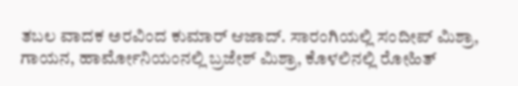ತಬಲ ವಾದಕ ಅರವಿಂದ ಕುಮಾರ್ ಆಜಾದ್. ಸಾರಂಗಿಯಲ್ಲಿ ಸಂದೀಪ್ ಮಿಶ್ರಾ, ಗಾಯನ, ಹಾರ್ಮೋನಿಯಂನಲ್ಲಿ ಬ್ರಜೇಶ್ ಮಿಶ್ರಾ, ಕೊಳಲಿನಲ್ಲಿ ರೋಹಿತ್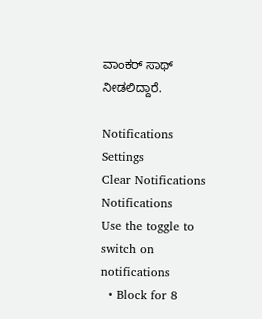ವಾಂಕರ್ ಸಾಥ್ ನೀಡಲಿದ್ದಾರೆ.

Notifications
Settings
Clear Notifications
Notifications
Use the toggle to switch on notifications
  • Block for 8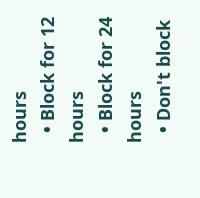hours
  • Block for 12 hours
  • Block for 24 hours
  • Don't block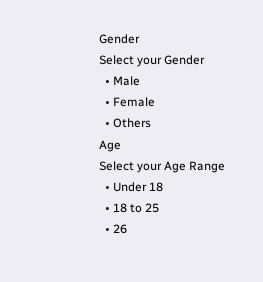Gender
Select your Gender
  • Male
  • Female
  • Others
Age
Select your Age Range
  • Under 18
  • 18 to 25
  • 26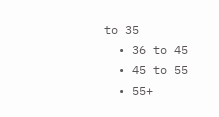to 35
  • 36 to 45
  • 45 to 55
  • 55+